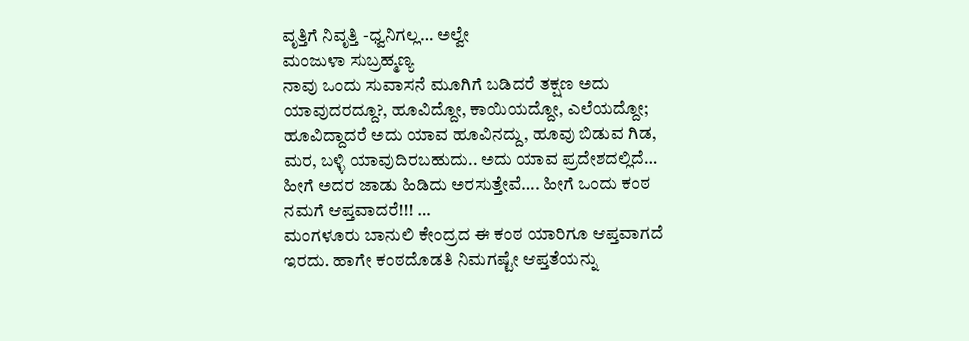ವೃತ್ತಿಗೆ ನಿವೃತ್ತಿ -ಧ್ವನಿಗಲ್ಲ… ಅಲ್ವೇ
ಮಂಜುಳಾ ಸುಬ್ರಹ್ಮಣ್ಯ
ನಾವು ಒಂದು ಸುವಾಸನೆ ಮೂಗಿಗೆ ಬಡಿದರೆ ತಕ್ಷಣ ಅದು ಯಾವುದರದ್ದೂ?, ಹೂವಿದ್ದೋ, ಕಾಯಿಯದ್ದೋ, ಎಲೆಯದ್ದೋ; ಹೂವಿದ್ದಾದರೆ ಅದು ಯಾವ ಹೂವಿನದ್ದು, ಹೂವು ಬಿಡುವ ಗಿಡ, ಮರ, ಬಳ್ಳಿ ಯಾವುದಿರಬಹುದು.. ಅದು ಯಾವ ಪ್ರದೇಶದಲ್ಲಿದೆ… ಹೀಗೆ ಅದರ ಜಾಡು ಹಿಡಿದು ಅರಸುತ್ತೇವೆ…. ಹೀಗೆ ಒಂದು ಕಂಠ ನಮಗೆ ಆಪ್ತವಾದರೆ!!! …
ಮಂಗಳೂರು ಬಾನುಲಿ ಕೇಂದ್ರದ ಈ ಕಂಠ ಯಾರಿಗೂ ಆಪ್ತವಾಗದೆ ಇರದು. ಹಾಗೇ ಕಂಠದೊಡತಿ ನಿಮಗಷ್ಟೇ ಆಪ್ತತೆಯನ್ನು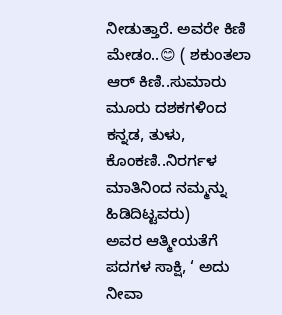ನೀಡುತ್ತಾರೆ. ಅವರೇ ಕಿಣಿ ಮೇಡಂ..😊 ( ಶಕುಂತಲಾ ಆರ್ ಕಿಣಿ..ಸುಮಾರು ಮೂರು ದಶಕಗಳಿಂದ ಕನ್ನಡ, ತುಳು, ಕೊಂಕಣಿ..ನಿರರ್ಗಳ ಮಾತಿನಿಂದ ನಮ್ಮನ್ನು ಹಿಡಿದಿಟ್ಟವರು)
ಅವರ ಆತ್ಮೀಯತೆಗೆ ಪದಗಳ ಸಾಕ್ಷಿ, ‘ ಅದು ನೀವಾ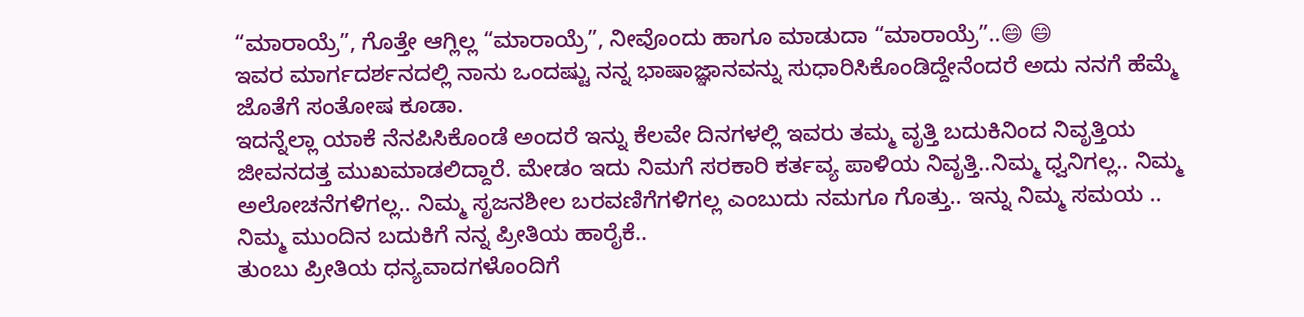“ಮಾರಾಯ್ರೆ”, ಗೊತ್ತೇ ಆಗ್ಲಿಲ್ಲ “ಮಾರಾಯ್ರೆ”, ನೀವೊಂದು ಹಾಗೂ ಮಾಡುದಾ “ಮಾರಾಯ್ರೆ”..😄 😄
ಇವರ ಮಾರ್ಗದರ್ಶನದಲ್ಲಿ ನಾನು ಒಂದಷ್ಟು ನನ್ನ ಭಾಷಾಜ್ಞಾನವನ್ನು ಸುಧಾರಿಸಿಕೊಂಡಿದ್ದೇನೆಂದರೆ ಅದು ನನಗೆ ಹೆಮ್ಮೆ ಜೊತೆಗೆ ಸಂತೋಷ ಕೂಡಾ.
ಇದನ್ನೆಲ್ಲಾ ಯಾಕೆ ನೆನಪಿಸಿಕೊಂಡೆ ಅಂದರೆ ಇನ್ನು ಕೆಲವೇ ದಿನಗಳಲ್ಲಿ ಇವರು ತಮ್ಮ ವೃತ್ತಿ ಬದುಕಿನಿಂದ ನಿವೃತ್ತಿಯ ಜೀವನದತ್ತ ಮುಖಮಾಡಲಿದ್ದಾರೆ. ಮೇಡಂ ಇದು ನಿಮಗೆ ಸರಕಾರಿ ಕರ್ತವ್ಯ ಪಾಳಿಯ ನಿವೃತ್ತಿ..ನಿಮ್ಮ ಧ್ವನಿಗಲ್ಲ.. ನಿಮ್ಮ ಅಲೋಚನೆಗಳಿಗಲ್ಲ.. ನಿಮ್ಮ ಸೃಜನಶೀಲ ಬರವಣಿಗೆಗಳಿಗಲ್ಲ ಎಂಬುದು ನಮಗೂ ಗೊತ್ತು.. ಇನ್ನು ನಿಮ್ಮ ಸಮಯ .. ನಿಮ್ಮ ಮುಂದಿನ ಬದುಕಿಗೆ ನನ್ನ ಪ್ರೀತಿಯ ಹಾರೈಕೆ..
ತುಂಬು ಪ್ರೀತಿಯ ಧನ್ಯವಾದಗಳೊಂದಿಗೆ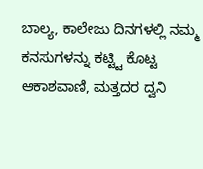ಬಾಲ್ಯ, ಕಾಲೇಜು ದಿನಗಳಲ್ಲಿ ನಮ್ಮ ಕನಸುಗಳನ್ನು ಕಟ್ಟ್ಟಿ ಕೊಟ್ಟ ಆಕಾಶವಾಣಿ, ಮತ್ತದರ ದ್ವನಿ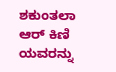ಶಕುಂತಲಾ ಆರ್ ಕಿಣಿ ಯವರನ್ನು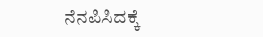ನೆನಪಿಸಿದಕ್ಕೆ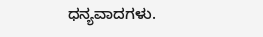ಧನ್ಯವಾದಗಳು.